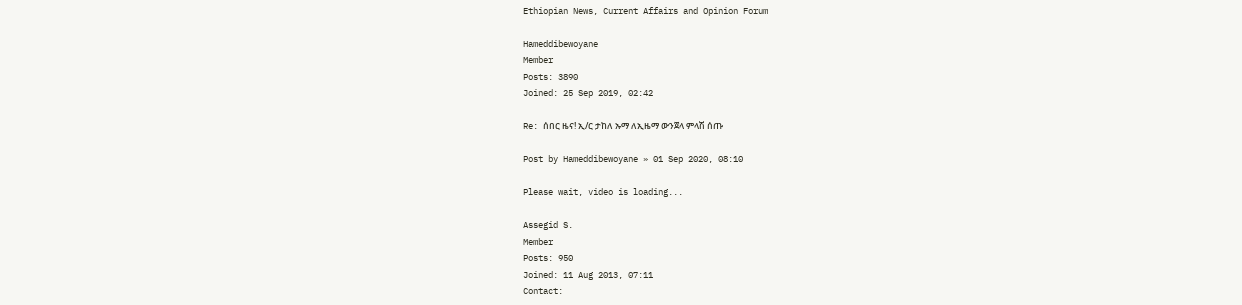Ethiopian News, Current Affairs and Opinion Forum

Hameddibewoyane
Member
Posts: 3890
Joined: 25 Sep 2019, 02:42

Re: ሰበር ዜና! ኢ/ር ታከለ ኡማ ለኢዜማ ውንጀላ ምላሽ ሰጡ

Post by Hameddibewoyane » 01 Sep 2020, 08:10

Please wait, video is loading...

Assegid S.
Member
Posts: 950
Joined: 11 Aug 2013, 07:11
Contact: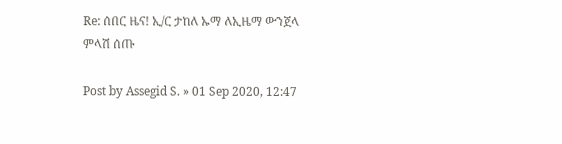Re: ሰበር ዜና! ኢ/ር ታከለ ኡማ ለኢዜማ ውንጀላ ምላሽ ሰጡ

Post by Assegid S. » 01 Sep 2020, 12:47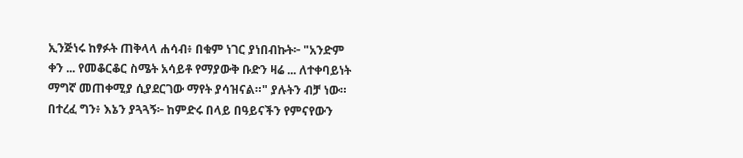ኢንጅነሩ ከፃፉት ጠቅላላ ሐሳብ፥ በቁም ነገር ያነበብኩት፦ "አንድም ቀን ... የመቆርቆር ስሜት አሳይቶ የማያውቅ ቡድን ዛሬ ... ለተቀባይነት ማግኛ መጠቀሚያ ሲያደርገው ማየት ያሳዝናል።" ያሉትን ብቻ ነው። በተረፈ ግን፥ እኔን ያጓጓኝ፦ ከምድሩ በላይ በዓይናችን የምናየውን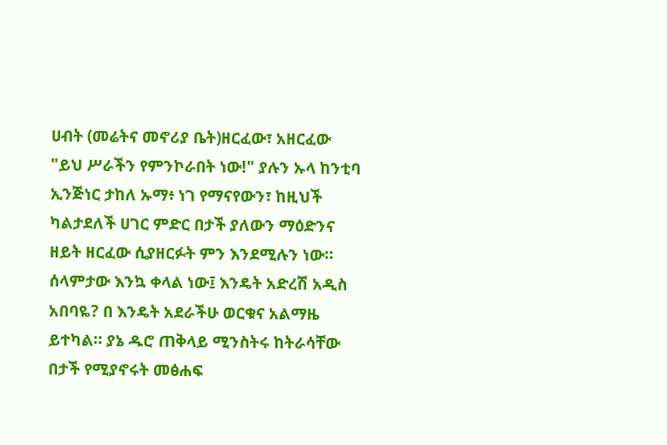ሀብት (መሬትና መኖሪያ ቤት)ዘርፈው፣ አዘርፈው "ይህ ሥራችን የምንኮራበት ነው!" ያሉን ኡላ ከንቲባ ኢንጅነር ታከለ ኡማ፥ ነገ የማናየውን፣ ከዚህች ካልታደለች ሀገር ምድር በታች ያለውን ማዕድንና ዘይት ዘርፈው ሲያዘርፉት ምን እንደሚሉን ነው። ሰላምታው እንኳ ቀላል ነው፤ እንዴት አድረሽ አዲስ አበባዬ? በ እንዴት አደራችሁ ወርቁና አልማዜ ይተካል። ያኔ ዱሮ ጠቅላይ ሚንስትሩ ከትራሳቸው በታች የሚያኖሩት መፅሐፍ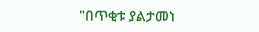"በጥቂቱ ያልታመነ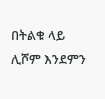በትልቁ ላይ ሊሾም እንደምን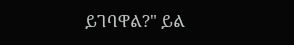ይገባዋል?" ይል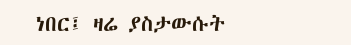ነበር፤ ዛሬ ያስታውሱት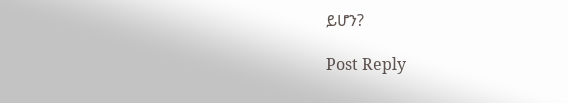ይሆን?

Post Reply